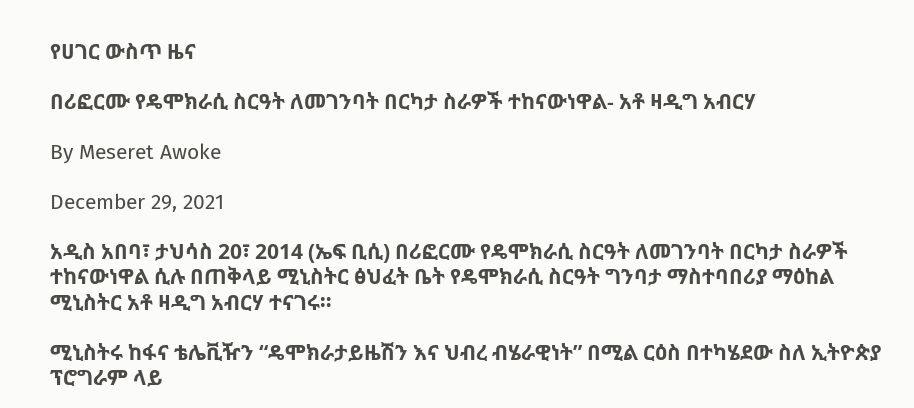የሀገር ውስጥ ዜና

በሪፎርሙ የዴሞክራሲ ስርዓት ለመገንባት በርካታ ስራዎች ተከናውነዋል- አቶ ዛዲግ አብርሃ

By Meseret Awoke

December 29, 2021

አዲስ አበባ፣ ታህሳስ 20፣ 2014 (ኤፍ ቢሲ) በሪፎርሙ የዴሞክራሲ ስርዓት ለመገንባት በርካታ ስራዎች ተከናውነዋል ሲሉ በጠቅላይ ሚኒስትር ፅህፈት ቤት የዴሞክራሲ ስርዓት ግንባታ ማስተባበሪያ ማዕከል ሚኒስትር አቶ ዛዲግ አብርሃ ተናገሩ።

ሚኒስትሩ ከፋና ቴሌቪዥን “ዴሞክራታይዜሽን እና ህብረ ብሄራዊነት” በሚል ርዕስ በተካሄደው ስለ ኢትዮጵያ ፕሮግራም ላይ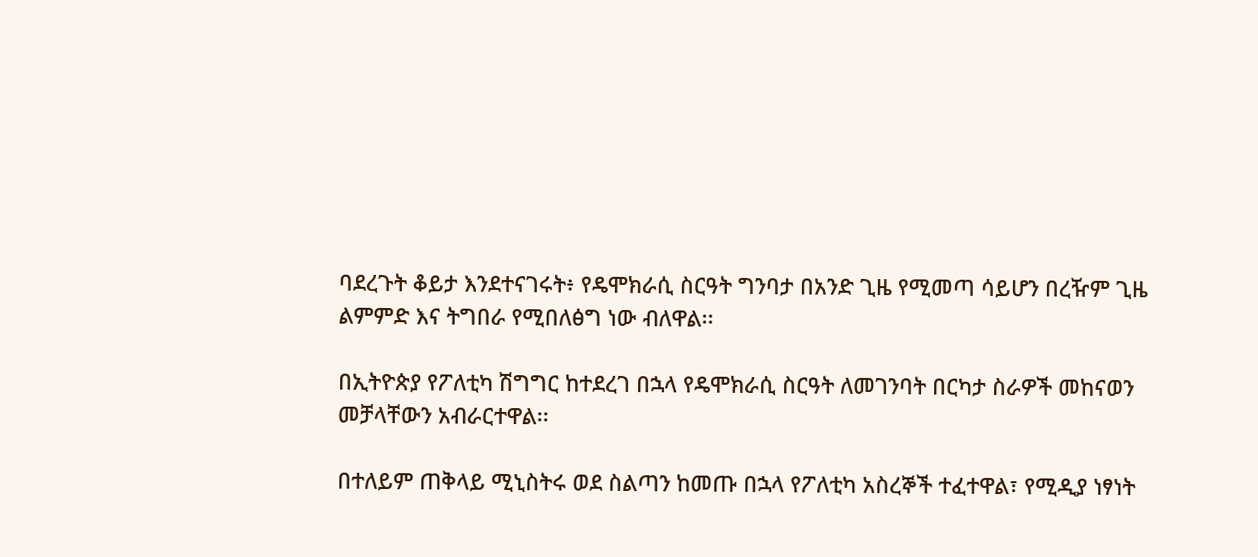ባደረጉት ቆይታ እንደተናገሩት፥ የዴሞክራሲ ስርዓት ግንባታ በአንድ ጊዜ የሚመጣ ሳይሆን በረዥም ጊዜ ልምምድ እና ትግበራ የሚበለፅግ ነው ብለዋል፡፡

በኢትዮጵያ የፖለቲካ ሽግግር ከተደረገ በኋላ የዴሞክራሲ ስርዓት ለመገንባት በርካታ ስራዎች መከናወን መቻላቸውን አብራርተዋል፡፡

በተለይም ጠቅላይ ሚኒስትሩ ወደ ስልጣን ከመጡ በኋላ የፖለቲካ አስረኞች ተፈተዋል፣ የሚዲያ ነፃነት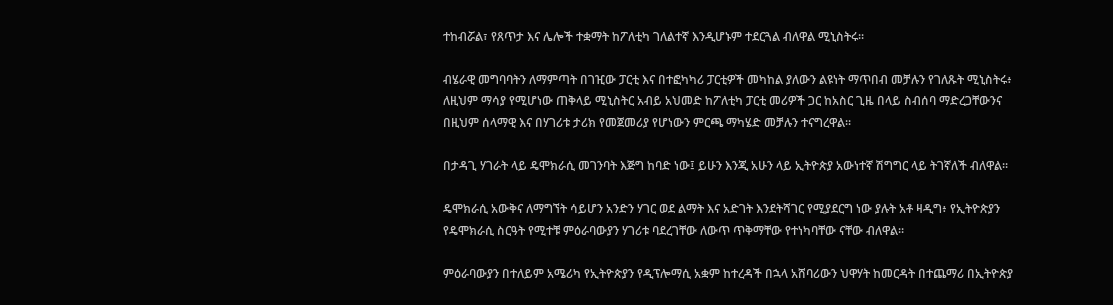ተከብሯል፣ የጸጥታ እና ሌሎች ተቋማት ከፖለቲካ ገለልተኛ እንዲሆኑም ተደርጓል ብለዋል ሚኒስትሩ፡፡

ብሄራዊ መግባባትን ለማምጣት በገዢው ፓርቲ እና በተፎካካሪ ፓርቲዎች መካከል ያለውን ልዩነት ማጥበብ መቻሉን የገለጹት ሚኒስትሩ፥ ለዚህም ማሳያ የሚሆነው ጠቅላይ ሚኒስትር አብይ አህመድ ከፖለቲካ ፓርቲ መሪዎች ጋር ከአስር ጊዜ በላይ ስብሰባ ማድረጋቸውንና በዚህም ሰላማዊ እና በሃገሪቱ ታሪክ የመጀመሪያ የሆነውን ምርጫ ማካሄድ መቻሉን ተናግረዋል፡፡

በታዳጊ ሃገራት ላይ ዴሞክራሲ መገንባት እጅግ ከባድ ነው፤ ይሁን እንጂ አሁን ላይ ኢትዮጵያ አውነተኛ ሽግግር ላይ ትገኛለች ብለዋል፡፡

ዴሞክራሲ አውቅና ለማግኘት ሳይሆን አንድን ሃገር ወደ ልማት እና አድገት እንደትሻገር የሚያደርግ ነው ያሉት አቶ ዛዲግ፥ የኢትዮጵያን የዴሞክራሲ ስርዓት የሚተቹ ምዕራባውያን ሃገሪቱ ባደረገቸው ለውጥ ጥቅማቸው የተነካባቸው ናቸው ብለዋል፡፡

ምዕራባውያን በተለይም አሜሪካ የኢትዮጵያን የዲፕሎማሲ አቋም ከተረዳች በኋላ አሸባሪውን ህዋሃት ከመርዳት በተጨማሪ በኢትዮጵያ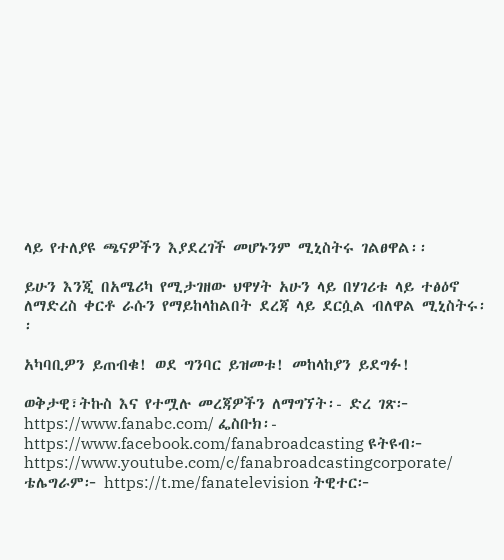ላይ የተለያዩ ጫናዎችን እያደረገች መሆኑንም ሚኒስትሩ ገልፀዋል፡፡

ይሁን እንጂ በአሜሪካ የሚታገዘው ህዋሃት አሁን ላይ በሃገሪቱ ላይ ተፅዕኖ ለማድረስ ቀርቶ ራሱን የማይከላከልበት ደረጃ ላይ ደርሷል ብለዋል ሚኒስትሩ፡፡

አካባቢዎን ይጠብቁ! ወደ ግንባር ይዝመቱ! መከላከያን ይደግፉ!

ወቅታዊ፣ትኩስ እና የተሟሉ መረጃዎችን ለማግኘት፡- ድረ ገጽ፦ https://www.fanabc.com/ ፌስቡክ፡- https://www.facebook.com/fanabroadcasting ዩትዩብ፦ https://www.youtube.com/c/fanabroadcastingcorporate/ ቴሌግራም፦ https://t.me/fanatelevision ትዊተር፦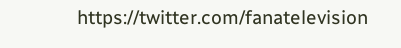https://twitter.com/fanatelevision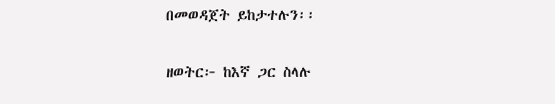በመወዳጀት ይከታተሉን፡፡

ዘወትር፦ ከእኛ ጋር ስላሉ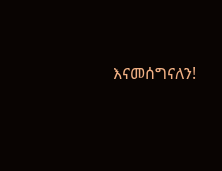እናመሰግናለን!